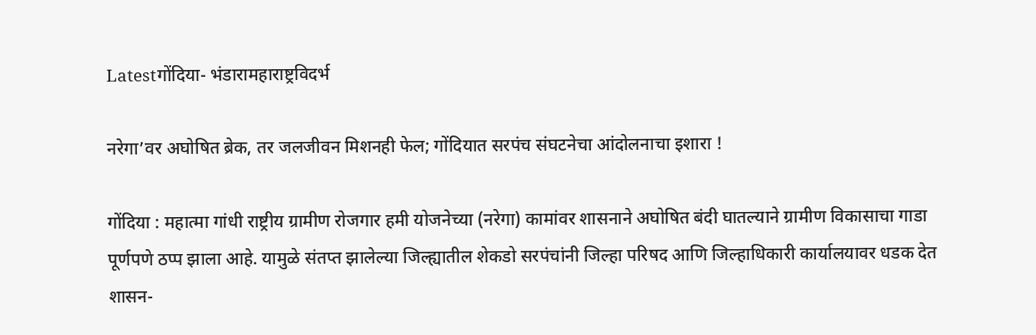Latestगोंदिया- भंडारामहाराष्ट्रविदर्भ

नरेगा’वर अघोषित ब्रेक, तर जलजीवन मिशनही फेल; गोंदियात सरपंच संघटनेचा आंदोलनाचा इशारा !

गोंदिया : महात्मा गांधी राष्ट्रीय ग्रामीण रोजगार हमी योजनेच्या (नरेगा) कामांवर शासनाने अघोषित बंदी घातल्याने ग्रामीण विकासाचा गाडा पूर्णपणे ठप्प झाला आहे. यामुळे संतप्त झालेल्या जिल्ह्यातील शेकडो सरपंचांनी जिल्हा परिषद आणि जिल्हाधिकारी कार्यालयावर धडक देत शासन-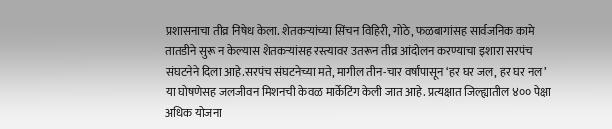प्रशासनाचा तीव्र निषेध केला. शेतकर्‍यांच्या सिंचन विहिरी, गोठे, फळबागांसह सार्वजनिक कामे तातडीने सुरू न केल्यास शेतकर्‍यांसह रस्त्यावर उतरून तीव्र आंदोलन करण्याचा इशारा सरपंच संघटनेने दिला आहे.सरपंच संघटनेच्या मते, मागील तीन-चार वर्षांपासून ‘हर घर जल, हर घर नल’ या घोषणेसह जलजीवन मिशनची केवळ मार्केटिंग केली जात आहे. प्रत्यक्षात जिल्ह्यातील ४०० पेक्षा अधिक योजना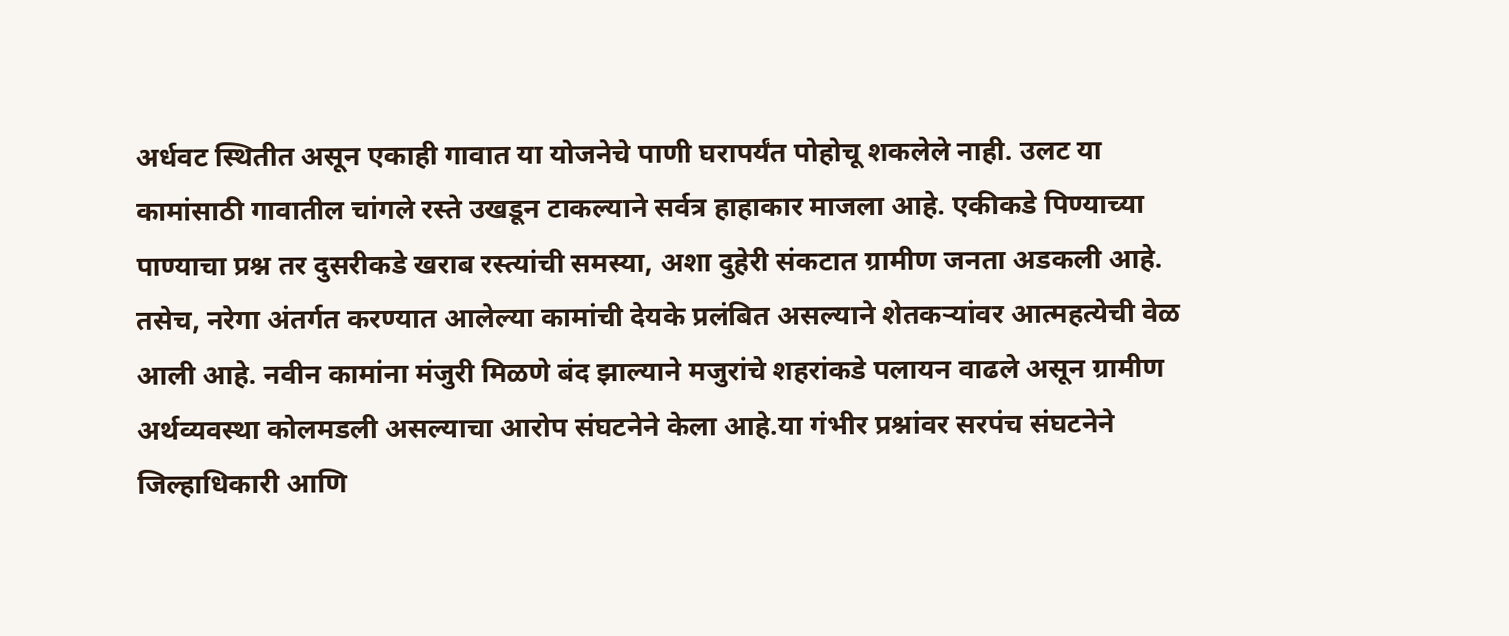अर्धवट स्थितीत असून एकाही गावात या योजनेचे पाणी घरापर्यंत पोहोचू शकलेले नाही. उलट या कामांसाठी गावातील चांगले रस्ते उखडून टाकल्याने सर्वत्र हाहाकार माजला आहे. एकीकडे पिण्याच्या पाण्याचा प्रश्न तर दुसरीकडे खराब रस्त्यांची समस्या, अशा दुहेरी संकटात ग्रामीण जनता अडकली आहे. तसेच, नरेगा अंतर्गत करण्यात आलेल्या कामांची देयके प्रलंबित असल्याने शेतकर्‍यांवर आत्महत्येची वेळ आली आहे. नवीन कामांना मंजुरी मिळणे बंद झाल्याने मजुरांचे शहरांकडे पलायन वाढले असून ग्रामीण अर्थव्यवस्था कोलमडली असल्याचा आरोप संघटनेने केला आहे.या गंभीर प्रश्नांवर सरपंच संघटनेने जिल्हाधिकारी आणि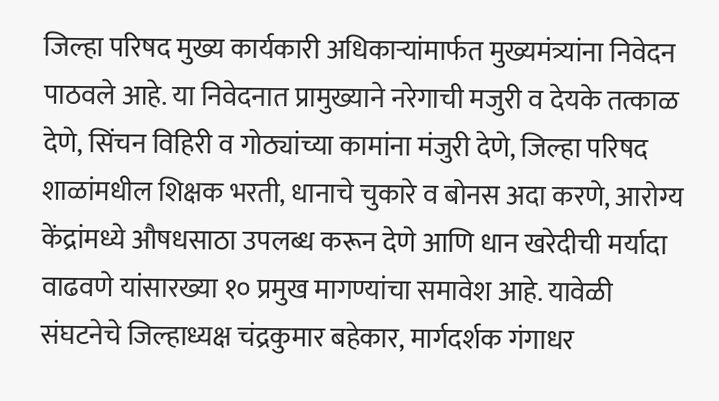जिल्हा परिषद मुख्य कार्यकारी अधिकार्‍यांमार्फत मुख्यमंत्र्यांना निवेदन पाठवले आहे. या निवेदनात प्रामुख्याने नरेगाची मजुरी व देयके तत्काळ देणे, सिंचन विहिरी व गोठ्यांच्या कामांना मंजुरी देणे, जिल्हा परिषद शाळांमधील शिक्षक भरती, धानाचे चुकारे व बोनस अदा करणे, आरोग्य केंद्रांमध्ये औषधसाठा उपलब्ध करून देणे आणि धान खरेदीची मर्यादा वाढवणे यांसारख्या १० प्रमुख मागण्यांचा समावेश आहे. यावेळी संघटनेचे जिल्हाध्यक्ष चंद्रकुमार बहेकार, मार्गदर्शक गंगाधर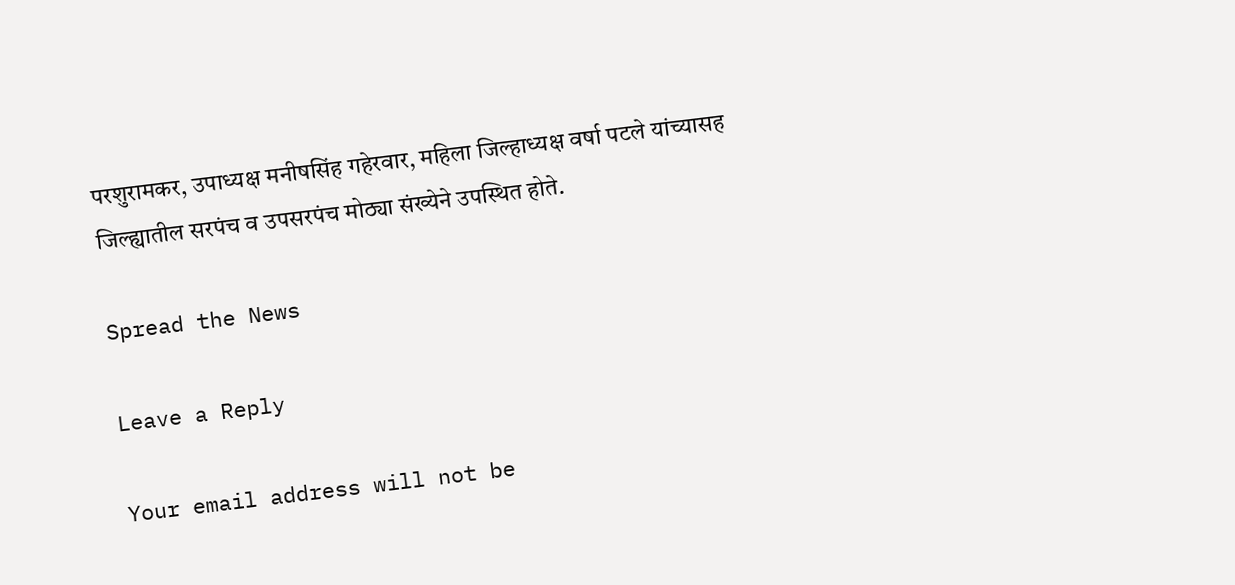परशुरामकर, उपाध्यक्ष मनीषसिंह गहेरवार, महिला जिल्हाध्यक्ष वर्षा पटले यांच्यासह जिल्ह्यातील सरपंच व उपसरपंच मोठ्या संख्येने उपस्थित होते.

Spread the News

Leave a Reply

Your email address will not be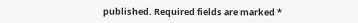published. Required fields are marked *